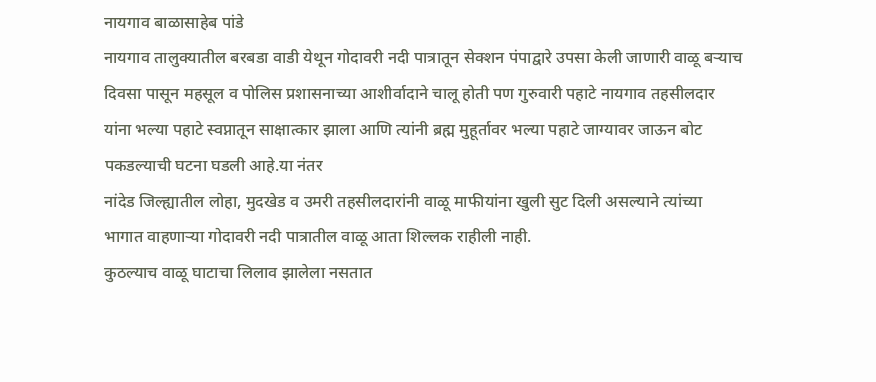नायगाव बाळासाहेब पांडे
नायगाव तालुक्यातील बरबडा वाडी येथून गोदावरी नदी पात्रातून सेक्शन पंपाद्वारे उपसा केली जाणारी वाळू बऱ्याच दिवसा पासून महसूल व पोलिस प्रशासनाच्या आशीर्वादाने चालू होती पण गुरुवारी पहाटे नायगाव तहसीलदार यांना भल्या पहाटे स्वप्नातून साक्षात्कार झाला आणि त्यांनी ब्रह्म मुहूर्तावर भल्या पहाटे जाग्यावर जाऊन बोट पकडल्याची घटना घडली आहे.या नंतर
नांदेड जिल्ह्यातील लोहा, मुदखेड व उमरी तहसीलदारांनी वाळू माफीयांना खुली सुट दिली असल्याने त्यांच्या भागात वाहणाऱ्या गोदावरी नदी पात्रातील वाळू आता शिल्लक राहीली नाही.
कुठल्याच वाळू घाटाचा लिलाव झालेला नसतात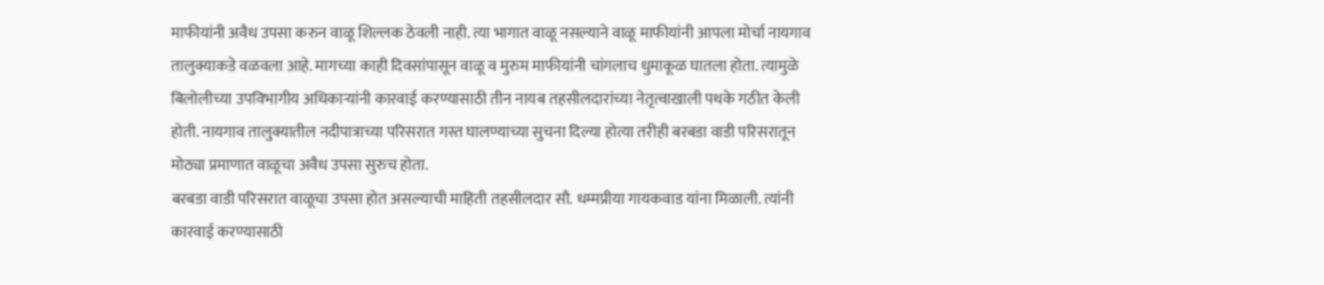माफीयांनी अवैध उपसा करुन वाळू शिल्लक ठेवली नाही. त्या भागात वाळू नसल्याने वाळू माफीयांनी आपला मोर्चा नायगाव तालुक्याकडे वळवला आहे. मागच्या काही दिवसांपासून वाळू व मुरुम माफीयांनी चांगलाच धुमाकूळ घातला होता. त्यामुळे बिलोलीच्या उपविभागीय अधिकाऱ्यांनी कारवाई करण्यासाठी तीन नायब तहसीलदारांच्या नेतृत्वाखाली पथके गठीत केली होती. नायगाव तालुक्यातील नदीपात्राच्या परिसरात गस्त घालण्याच्या सुचना दिल्या होत्या तरीही बरबडा वाडी परिसरातून मोठ्या प्रमाणात वाळूचा अवैध उपसा सुरुच होता.
बरबडा वाडी परिसरात वाळूचा उपसा होत असल्याची माहिती तहसीलदार सौ. धम्मप्रीया गायकवाड यांना मिळाली. त्यांनी कारवाई करण्यासाठी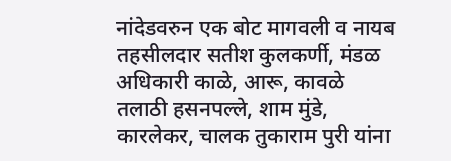नांदेडवरुन एक बोट मागवली व नायब तहसीलदार सतीश कुलकर्णी, मंडळ अधिकारी काळे, आरू, कावळे तलाठी हसनपल्ले, शाम मुंडे, कारलेकर, चालक तुकाराम पुरी यांना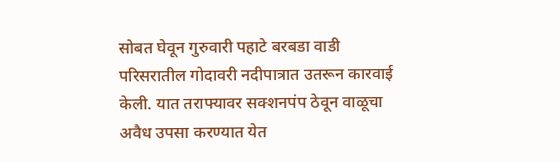सोबत घेवून गुरुवारी पहाटे बरबडा वाडी परिसरातील गोदावरी नदीपात्रात उतरून कारवाई केली. यात तराफ्यावर सक्शनपंप ठेवून वाळूचा अवैध उपसा करण्यात येत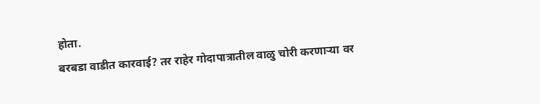होता.
बरबडा वाडीत कारवाई? तर राहेर गोदापात्रातील वाळु चोरी करणाऱ्या वर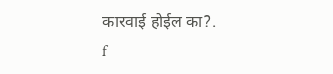कारवाई होईल का?.
f